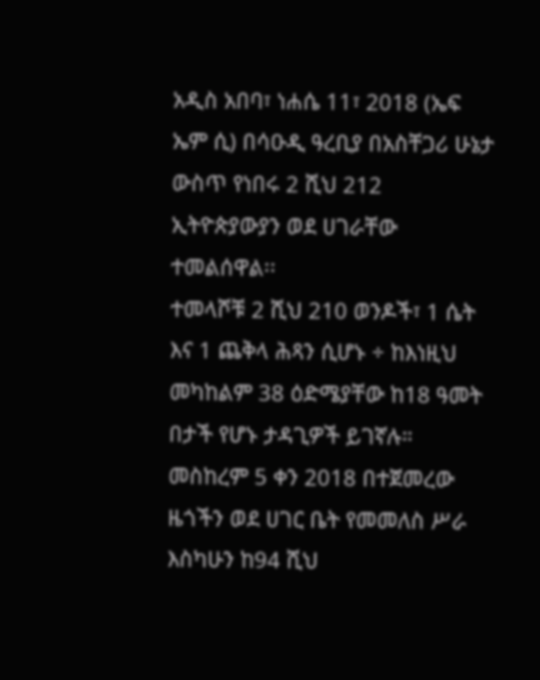አዲስ አበባ፣ ነሐሴ 11፣ 2018 (ኤፍ ኤም ሲ) በሳዑዲ ዓረቢያ በአስቸጋሪ ሁኔታ ውስጥ የነበሩ 2 ሺህ 212 ኢትዮጵያውያን ወደ ሀገራቸው ተመልሰዋል፡፡
ተመላሾቹ 2 ሺህ 210 ወንዶች፣ 1 ሴት እና 1 ጨቅላ ሕጻን ሲሆኑ ÷ ከእነዚህ መካከልም 38 ዕድሜያቸው ከ18 ዓመት በታች የሆኑ ታዳጊዎች ይገኛሉ።
መስከረም 5 ቀን 2018 በተጀመረው ዜጎችን ወደ ሀገር ቤት የመመለስ ሥራ እስካሁን ከ94 ሺህ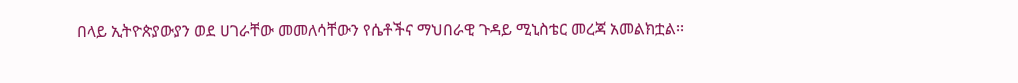በላይ ኢትዮጵያውያን ወደ ሀገራቸው መመለሳቸውን የሴቶችና ማህበራዊ ጉዳይ ሚኒስቴር መረጃ አመልክቷል፡፡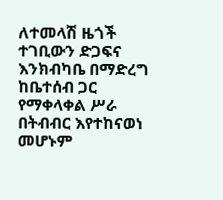ለተመላሽ ዜጎች ተገቢውን ድጋፍና እንክብካቤ በማድረግ ከቤተሰብ ጋር የማቀላቀል ሥራ በትብብር እየተከናወነ መሆኑም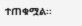ተጠቁሟል፡፡